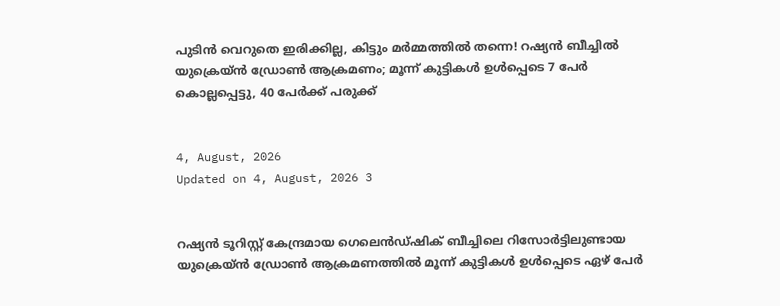പുടിൻ വെറുതെ ഇരിക്കില്ല, കിട്ടും മർമ്മത്തിൽ തന്നെ! റഷ്യൻ ബീച്ചിൽ യുക്രെയ്ൻ ഡ്രോൺ ആക്രമണം; മൂന്ന് കുട്ടികൾ ഉൾപ്പെടെ 7 പേർ കൊല്ലപ്പെട്ടു, 40 പേർക്ക് പരുക്ക്


4, August, 2026
Updated on 4, August, 2026 3


റഷ്യൻ ടൂറിസ്റ്റ് കേന്ദ്രമായ ഗെലെൻഡ്ഷിക് ബീച്ചിലെ റിസോർട്ടിലുണ്ടായ യുക്രെയ്ൻ ഡ്രോൺ ആക്രമണത്തിൽ മൂന്ന് കുട്ടികൾ ഉൾപ്പെടെ ഏഴ് പേർ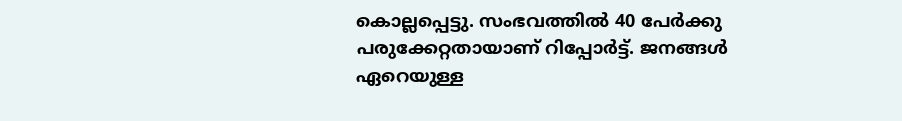കൊല്ലപ്പെട്ടു. സംഭവത്തിൽ 40 പേർക്കു പരുക്കേറ്റതായാണ് റിപ്പോർട്ട്. ജനങ്ങൾ ഏറെയുള്ള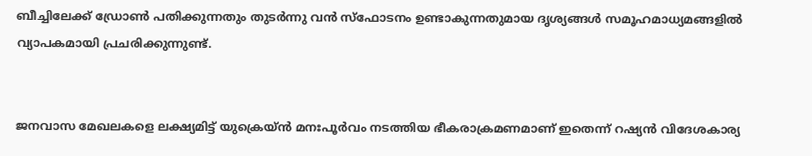ബീച്ചിലേക്ക് ഡ്രോൺ പതിക്കുന്നതും തുടർന്നു വൻ സ്ഫോടനം ഉണ്ടാകുന്നതുമായ ദൃശ്യങ്ങൾ സമൂഹമാധ്യമങ്ങളിൽ വ്യാപകമായി പ്രചരിക്കുന്നുണ്ട്.


ജനവാസ മേഖലകളെ ലക്ഷ്യമിട്ട് യുക്രെയ്ൻ മനഃപൂർവം നടത്തിയ ഭീകരാക്രമണമാണ് ഇതെന്ന് റഷ്യൻ വിദേശകാര്യ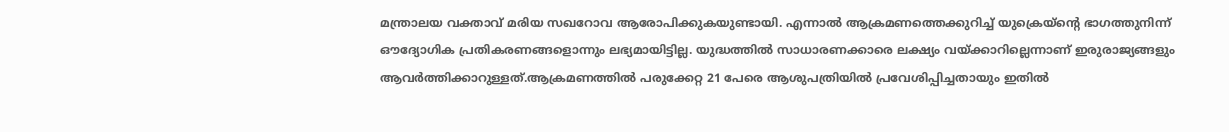മന്ത്രാലയ വക്താവ് മരിയ സഖറോവ ആരോപിക്കുകയുണ്ടായി. എന്നാൽ ആക്രമണത്തെക്കുറിച്ച് യുക്രെയ്ന്റെ ഭാഗത്തുനിന്ന് ഔദ്യോഗിക പ്രതികരണങ്ങളൊന്നും ലഭ്യമായിട്ടില്ല. യുദ്ധത്തിൽ സാധാരണക്കാരെ ലക്ഷ്യം വയ്ക്കാറില്ലെന്നാണ് ഇരുരാജ്യങ്ങളും ആവർത്തിക്കാറുള്ളത്.ആക്രമണത്തിൽ പരുക്കേറ്റ 21 പേരെ ആശുപത്രിയിൽ പ്രവേശിപ്പിച്ചതായും ഇതിൽ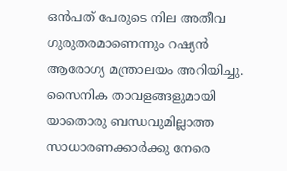ഒൻപത് പേരുടെ നില അതീവ ഗുരുതരമാണെന്നും റഷ്യൻ ആരോഗ്യ മന്ത്രാലയം അറിയിച്ചു. സൈനിക താവളങ്ങളുമായി യാതൊരു ബന്ധവുമില്ലാത്ത സാധാരണക്കാർക്കു നേരെ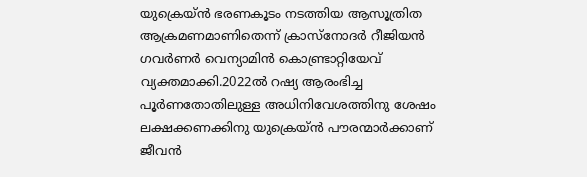യുക്രെയ്ൻ‌ ഭരണകൂടം നടത്തിയ ആസൂത്രിത ആക്രമണമാണിതെന്ന് ക്രാസ്നോദർ റീജിയൻ ഗവർണർ വെന്യാമിൻ കൊണ്ട്രാറ്റിയേവ് വ്യക്തമാക്കി.2022ൽ റഷ്യ ആരംഭിച്ച പൂർണതോതിലുള്ള അധിനിവേശത്തിനു ശേഷം ലക്ഷക്കണക്കിനു യുക്രെയ്ൻ പൗരന്മാർക്കാണ് ജീവൻ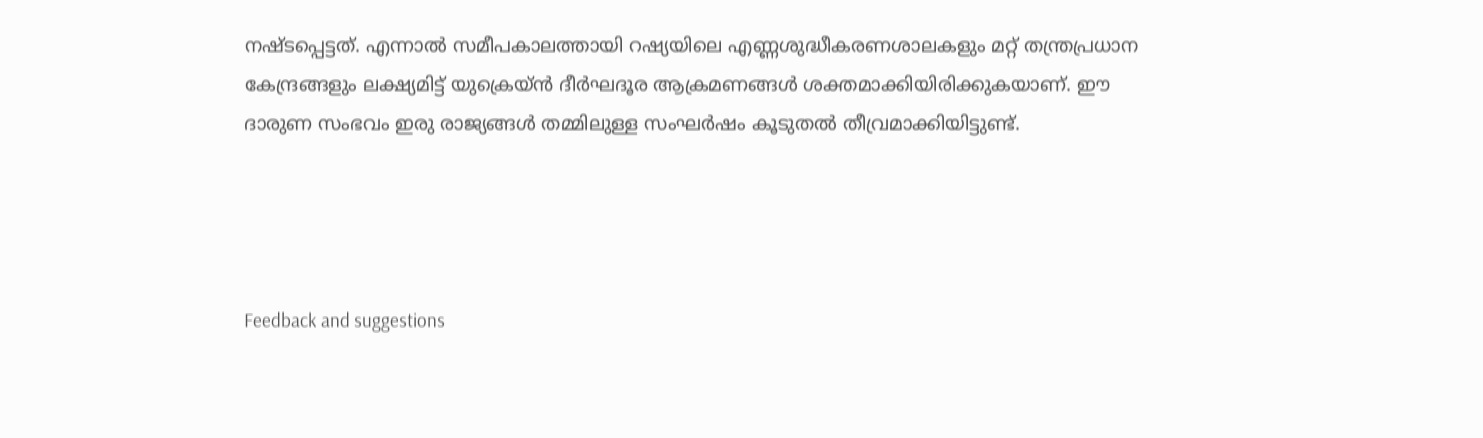നഷ്ടപ്പെട്ടത്. എന്നാൽ സമീപകാലത്തായി റഷ്യയിലെ എണ്ണശുദ്ധീകരണശാലകളും മറ്റ് തന്ത്രപ്രധാന കേന്ദ്രങ്ങളും ലക്ഷ്യമിട്ട് യുക്രെയ്ൻ ദീർഘദൂര ആക്രമണങ്ങൾ ശക്തമാക്കിയിരിക്കുകയാണ്. ഈ ദാരുണ സംഭവം ഇരു രാജ്യങ്ങൾ തമ്മിലുള്ള സംഘർഷം കൂടുതൽ തീവ്രമാക്കിയിട്ടുണ്ട്.




Feedback and suggestions